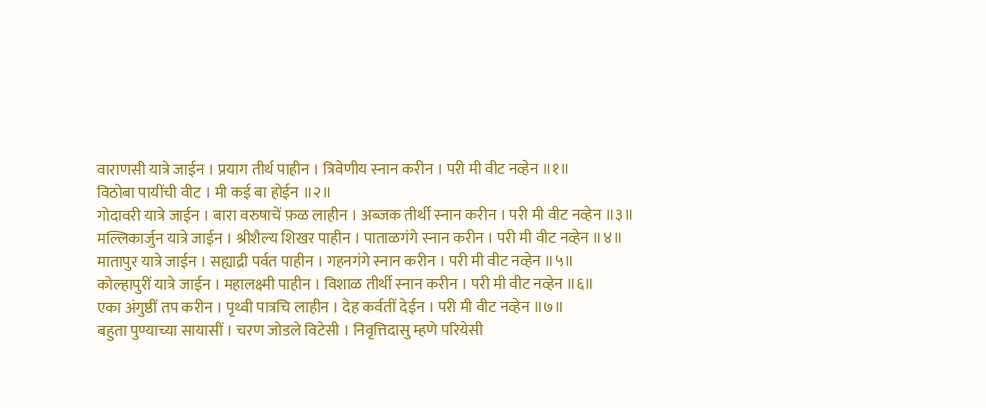वाराणसी यात्रे जाईन । प्रयाग तीर्थ पाहीन । त्रिवेणीय स्नान करीन । परी मी वीट नव्हेन ॥१॥
विठोबा पायींची वीट । मी कई बा होईन ॥२॥
गोदावरी यात्रे जाईन । बारा वरुषाचें फ़ळ लाहीन । अब्जक तीर्थी स्नान करीन । परी मी वीट नव्हेन ॥३॥
मल्लिकार्जुन यात्रे जाईन । श्रीशैल्य शिखर पाहीन । पाताळगंगे स्नान करीन । परी मी वीट नव्हेन ॥४॥
मातापुर यात्रे जाईन । सह्याद्री पर्वत पाहीन । गहनगंगे स्नान करीन । परी मी वीट नव्हेन ॥५॥
कोल्हापुरीं यात्रे जाईन । महालक्ष्मी पाहीन । विशाळ तीर्थी स्नान करीन । परी मी वीट नव्हेन ॥६॥
एका अंगुष्ठीं तप करीन । पृथ्वी पात्रचि लाहीन । देह कर्वतीं देईन । परी मी वीट नव्हेन ॥७॥
बहुता पुण्याच्या सायासीं । चरण जोडले विटेसी । निवृत्तिदासु म्हणे परियेसी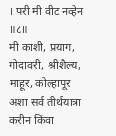। परी मी वीट नव्हेन ॥८॥
मी काशी, प्रयाग, गोदावरी, श्रीशैल्य, माहूर, कोल्हापूर अशा सर्व तीर्थयात्रा करीन किंवा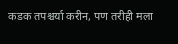कडक तपश्चर्या करीन, पण तरीही मला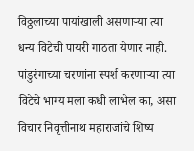विठ्ठलाच्या पायांखाली असणाऱ्या त्या धन्य विटेची पायरी गाठता येणार नाही. पांडुरंगाच्या चरणांना स्पर्श करणाऱ्या त्या विटेचे भाग्य मला कधी लाभेल का, असा विचार निवृत्तीनाथ महाराजांचे शिष्य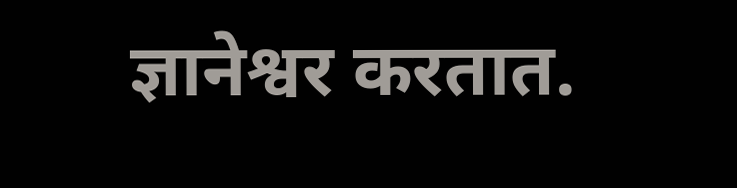ज्ञानेश्वर करतात.